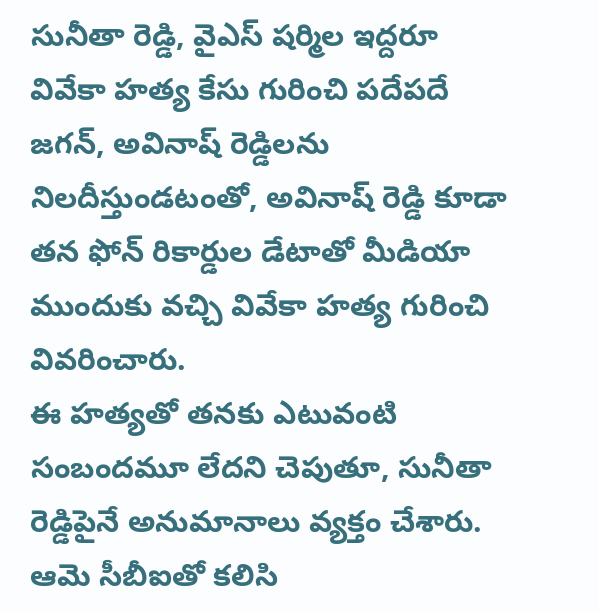సునీతా రెడ్డి, వైఎస్ షర్మిల ఇద్దరూ వివేకా హత్య కేసు గురించి పదేపదే జగన్, అవినాష్ రెడ్డిలను నిలదీస్తుండటంతో, అవినాష్ రెడ్డి కూడా తన ఫోన్ రికార్డుల డేటాతో మీడియా ముందుకు వచ్చి వివేకా హత్య గురించి వివరించారు.
ఈ హత్యతో తనకు ఎటువంటి సంబందమూ లేదని చెపుతూ, సునీతా రెడ్డిపైనే అనుమానాలు వ్యక్తం చేశారు. ఆమె సీబీఐతో కలిసి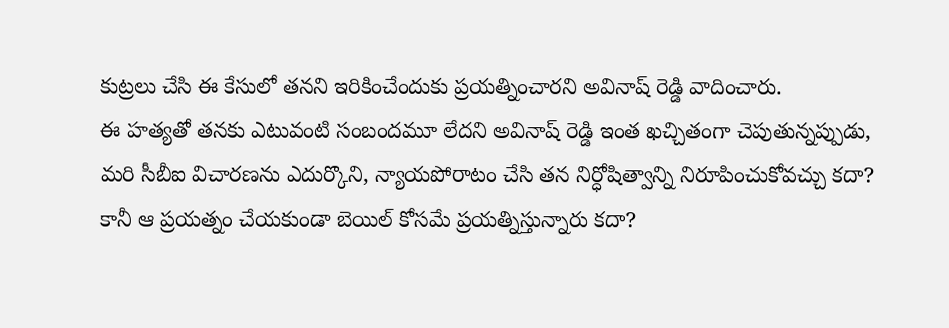కుట్రలు చేసి ఈ కేసులో తనని ఇరికించేందుకు ప్రయత్నించారని అవినాష్ రెడ్డి వాదించారు.
ఈ హత్యతో తనకు ఎటువంటి సంబందమూ లేదని అవినాష్ రెడ్డి ఇంత ఖచ్చితంగా చెపుతున్నప్పుడు, మరి సీబీఐ విచారణను ఎదుర్కొని, న్యాయపోరాటం చేసి తన నిర్ధోషిత్వాన్ని నిరూపించుకోవచ్చు కదా? కానీ ఆ ప్రయత్నం చేయకుండా బెయిల్ కోసమే ప్రయత్నిస్తున్నారు కదా?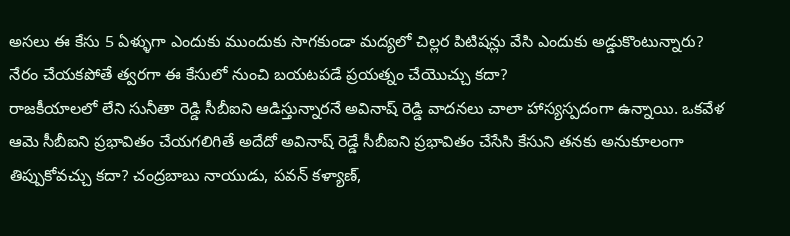అసలు ఈ కేసు 5 ఏళ్ళుగా ఎందుకు ముందుకు సాగకుండా మద్యలో చిల్లర పిటిషన్లు వేసి ఎందుకు అడ్డుకొంటున్నారు? నేరం చేయకపోతే త్వరగా ఈ కేసులో నుంచి బయటపడే ప్రయత్నం చేయొచ్చు కదా?
రాజకీయాలలో లేని సునీతా రెడ్డి సీబీఐని ఆడిస్తున్నారనే అవినాష్ రెడ్డి వాదనలు చాలా హాస్యస్పదంగా ఉన్నాయి. ఒకవేళ ఆమె సీబీఐని ప్రభావితం చేయగలిగితే అదేదో అవినాష్ రెడ్డే సీబీఐని ప్రభావితం చేసేసి కేసుని తనకు అనుకూలంగా తిప్పుకోవచ్చు కదా? చంద్రబాబు నాయుడు, పవన్ కళ్యాణ్,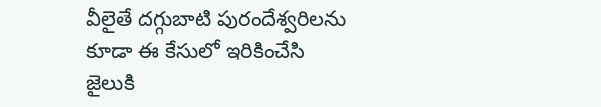వీలైతే దగ్గుబాటి పురందేశ్వరిలను కూడా ఈ కేసులో ఇరికించేసి జైలుకి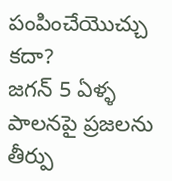పంపించేయొచ్చు కదా?
జగన్ 5 ఏళ్ళ పాలనపై ప్రజలను తీర్పు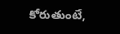కోరుతుంటే,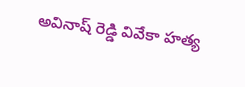అవినాష్ రెడ్డి వివేకా హత్య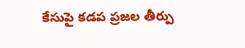కేసుపై కడప ప్రజల తీర్పు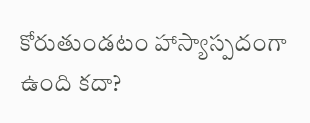కోరుతుండటం హాస్యాస్పదంగా ఉంది కదా?